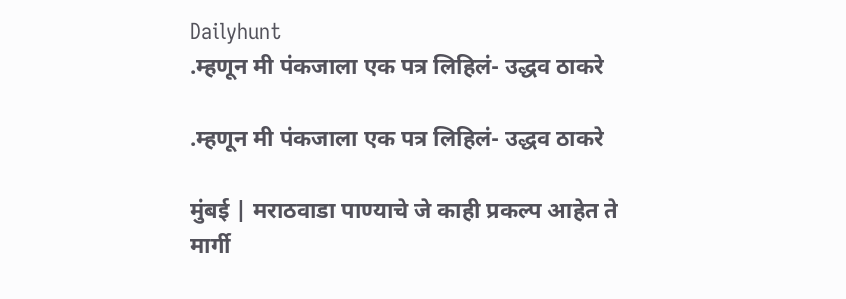Dailyhunt
.म्हणून मी पंकजाला एक पत्र लिहिलं- उद्धव ठाकरे

.म्हणून मी पंकजाला एक पत्र लिहिलं- उद्धव ठाकरे

मुंबई | मराठवाडा पाण्याचे जे काही प्रकल्प आहेत ते मार्गी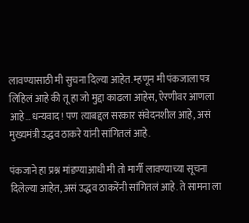लावण्यासाठी मी सुचना दिल्या आहेत. म्हणून मी पंकजाला पत्र लिहिलं आहे की तू हा जो मुद्दा काढला आहेस, ऐरणीवर आणला आहे…धन्यवाद! पण त्याबद्दल सरकार संवेदनशील आहे, असं मुख्यमंत्री उद्धव ठाकरे यांनी सांगितलं आहे.

पंकजाने हा प्रश्न मांडण्याआधी मी तो मार्गी लावण्याच्या सूचना दिलेल्या आहेत, असं उद्धव ठाकरेंनी सांगितलं आहे. ते सामना ला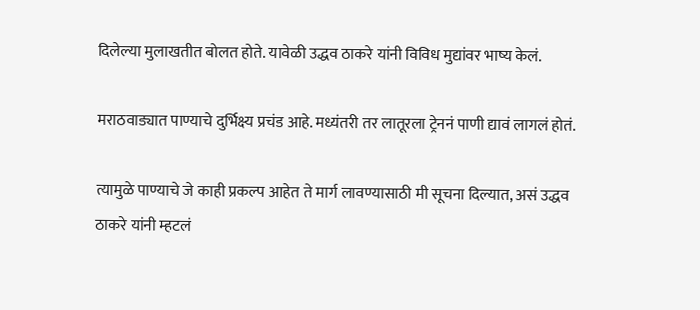दिलेल्या मुलाखतीत बोलत होते. यावेळी उद्धव ठाकरे यांनी विविध मुद्यांवर भाष्य केलं.

मराठवाड्यात पाण्याचे दुर्भिक्ष्य प्रचंड आहे. मध्यंतरी तर लातूरला ट्रेननं पाणी द्यावं लागलं होतं.

त्यामुळे पाण्याचे जे काही प्रकल्प आहेत ते मार्ग लावण्यासाठी मी सूचना दिल्यात, असं उद्धव ठाकरे यांनी म्हटलं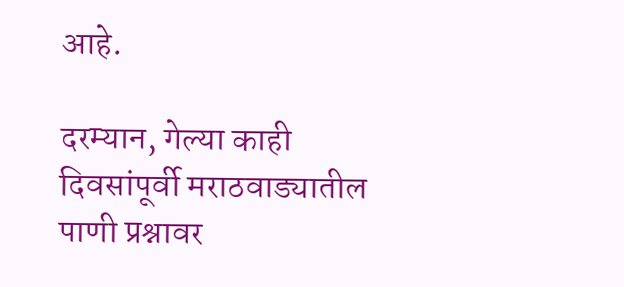आहे.

दरम्यान, गेल्या काही दिवसांपूर्वी मराठवाड्यातील पाणी प्रश्नावर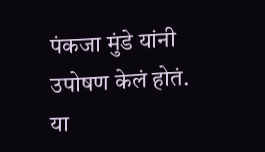पंकजा मुंडे यांनी उपोषण केलं होतं. या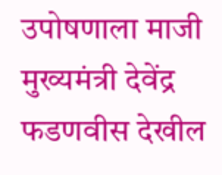उपोषणाला माजी मुख्यमंत्री देवेंद्र फडणवीस देखील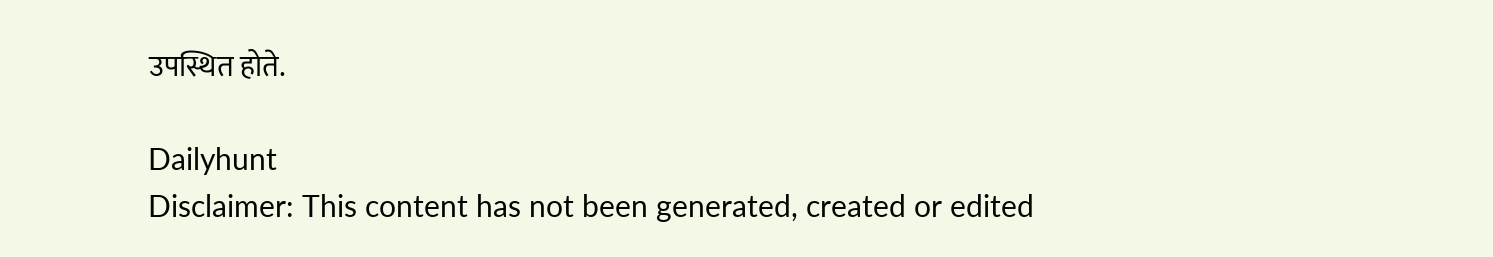उपस्थित होते.

Dailyhunt
Disclaimer: This content has not been generated, created or edited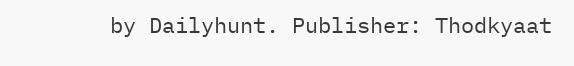by Dailyhunt. Publisher: Thodkyaat